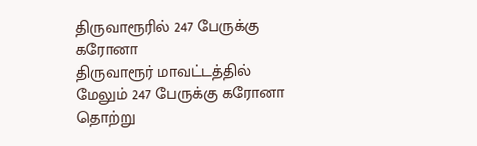திருவாரூரில் 247 பேருக்கு கரோனா
திருவாரூர் மாவட்டத்தில் மேலும் 247 பேருக்கு கரோனா தொற்று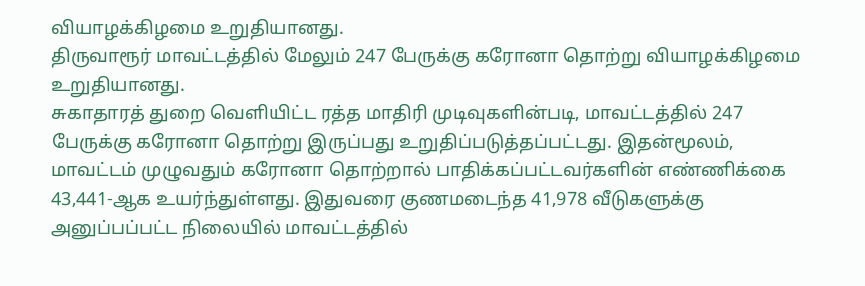வியாழக்கிழமை உறுதியானது.
திருவாரூர் மாவட்டத்தில் மேலும் 247 பேருக்கு கரோனா தொற்று வியாழக்கிழமை உறுதியானது.
சுகாதாரத் துறை வெளியிட்ட ரத்த மாதிரி முடிவுகளின்படி, மாவட்டத்தில் 247 பேருக்கு கரோனா தொற்று இருப்பது உறுதிப்படுத்தப்பட்டது. இதன்மூலம், மாவட்டம் முழுவதும் கரோனா தொற்றால் பாதிக்கப்பட்டவர்களின் எண்ணிக்கை 43,441-ஆக உயர்ந்துள்ளது. இதுவரை குணமடைந்த 41,978 வீடுகளுக்கு அனுப்பப்பட்ட நிலையில் மாவட்டத்தில்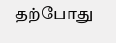தற்போது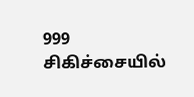999 சிகிச்சையில்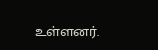உள்ளனர்.